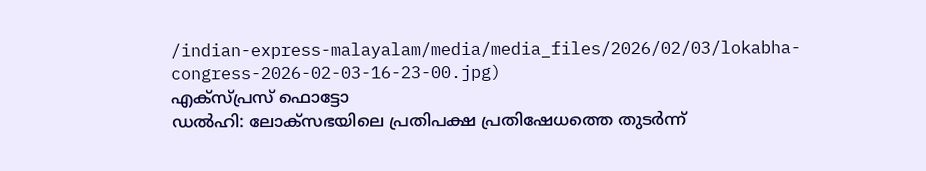/indian-express-malayalam/media/media_files/2026/02/03/lokabha-congress-2026-02-03-16-23-00.jpg)
എക്സ്പ്രസ് ഫൊട്ടോ
ഡൽഹി: ലോക്സഭയിലെ പ്രതിപക്ഷ പ്രതിഷേധത്തെ തുടർന്ന്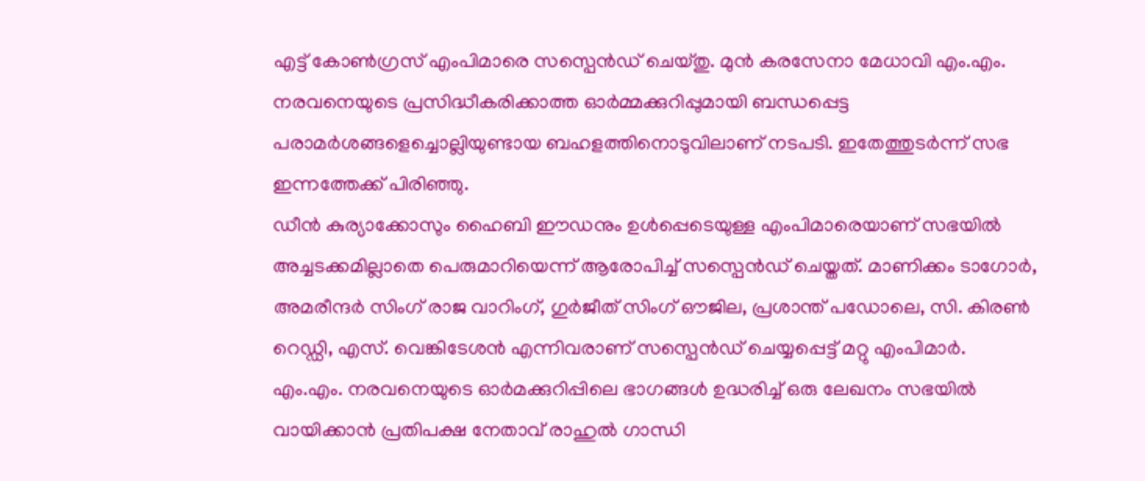എട്ട് കോൺഗ്രസ് എംപിമാരെ സസ്പെൻഡ് ചെയ്തു. മുൻ കരസേനാ മേധാവി എം.എം. നരവനെയുടെ പ്രസിദ്ധീകരിക്കാത്ത ഓർമ്മക്കുറിപ്പുമായി ബന്ധപ്പെട്ട പരാമർശങ്ങളെച്ചൊല്ലിയുണ്ടായ ബഹളത്തിനൊടുവിലാണ് നടപടി. ഇതേത്തുടർന്ന് സഭ ഇന്നത്തേക്ക് പിരിഞ്ഞു.
ഡീൻ കുര്യാക്കോസും ഹൈബി ഈഡനും ഉൾപ്പെടെയുള്ള എംപിമാരെയാണ് സഭയിൽ അച്ചടക്കമില്ലാതെ പെരുമാറിയെന്ന് ആരോപിച്ച് സസ്പെൻഡ് ചെയ്തത്. മാണിക്കം ടാഗോർ, അമരീന്ദർ സിംഗ് രാജ വാറിംഗ്, ഗുർജീത് സിംഗ് ഔജില, പ്രശാന്ത് പഡോലെ, സി. കിരൺ റെഡ്ഡി, എസ്. വെങ്കിടേശൻ എന്നിവരാണ് സസ്പെൻഡ് ചെയ്യപ്പെട്ട് മറ്റു എംപിമാർ.
എം.എം. നരവനെയുടെ ഓർമക്കുറിപ്പിലെ ഭാഗങ്ങൾ ഉദ്ധരിച്ച് ഒരു ലേഖനം സഭയിൽ വായിക്കാൻ പ്രതിപക്ഷ നേതാവ് രാഹുൽ ഗാന്ധി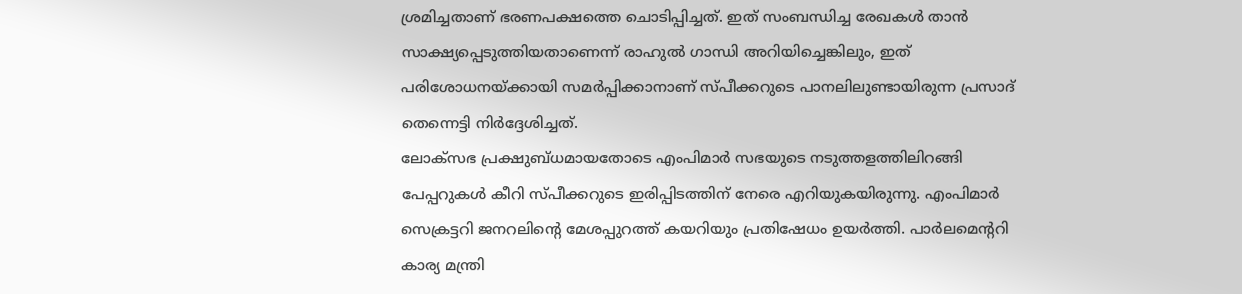ശ്രമിച്ചതാണ് ഭരണപക്ഷത്തെ ചൊടിപ്പിച്ചത്. ഇത് സംബന്ധിച്ച രേഖകൾ താൻ സാക്ഷ്യപ്പെടുത്തിയതാണെന്ന് രാഹുൽ ഗാന്ധി അറിയിച്ചെങ്കിലും, ഇത് പരിശോധനയ്ക്കായി സമർപ്പിക്കാനാണ് സ്പീക്കറുടെ പാനലിലുണ്ടായിരുന്ന പ്രസാദ് തെന്നെട്ടി നിർദ്ദേശിച്ചത്.
ലോക്സഭ പ്രക്ഷുബ്ധമായതോടെ എംപിമാർ സഭയുടെ നടുത്തളത്തിലിറങ്ങി പേപ്പറുകൾ കീറി സ്പീക്കറുടെ ഇരിപ്പിടത്തിന് നേരെ എറിയുകയിരുന്നു. എംപിമാർ സെക്രട്ടറി ജനറലിന്റെ മേശപ്പുറത്ത് കയറിയും പ്രതിഷേധം ഉയർത്തി. പാർലമെന്ററി കാര്യ മന്ത്രി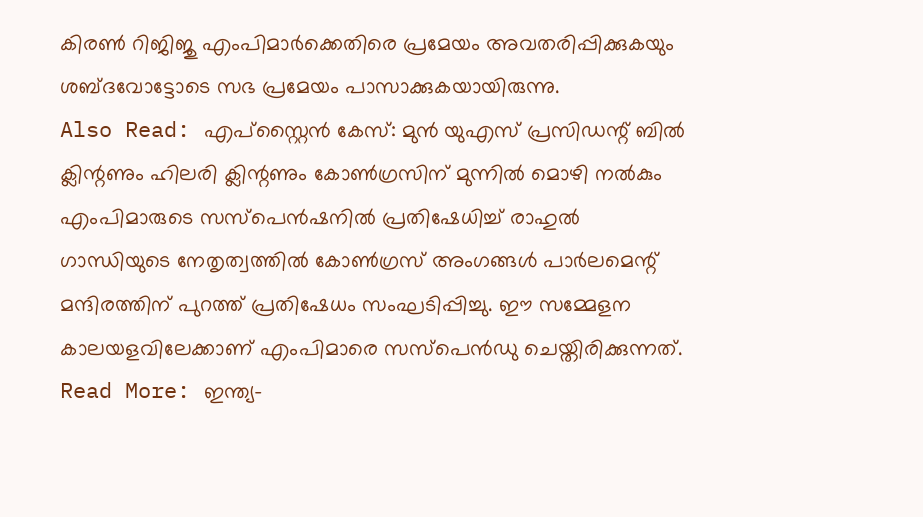കിരൺ റിജിജു എംപിമാർക്കെതിരെ പ്രമേയം അവതരിപ്പിക്കുകയും ശബ്ദവോട്ടോടെ സഭ പ്രമേയം പാസാക്കുകയായിരുന്നു.
Also Read: എപ്സ്റ്റൈൻ കേസ്: മുൻ യുഎസ് പ്രസിഡന്റ് ബിൽ ക്ലിന്റണും ഹിലരി ക്ലിന്റണും കോൺഗ്രസിന് മുന്നിൽ മൊഴി നൽകും
എംപിമാരുടെ സസ്പെൻഷനിൽ പ്രതിഷേധിച്ച് രാഹുൽ ഗാന്ധിയുടെ നേതൃത്വത്തിൽ കോൺഗ്രസ് അംഗങ്ങൾ പാർലമെന്റ് മന്ദിരത്തിന് പുറത്ത് പ്രതിഷേധം സംഘടിപ്പിച്ചു. ഈ സമ്മേളന കാലയളവിലേക്കാണ് എംപിമാരെ സസ്പെൻഡു ചെയ്തിരിക്കുന്നത്.
Read More: ഇന്ത്യ-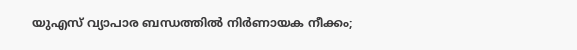യുഎസ് വ്യാപാര ബന്ധത്തിൽ നിർണായക നീക്കം;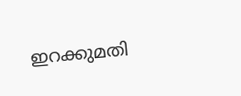ഇറക്കുമതി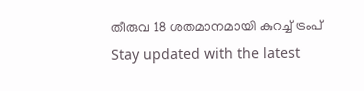തീരുവ 18 ശതമാനമായി കുറച്ച് ട്രംപ്
Stay updated with the latest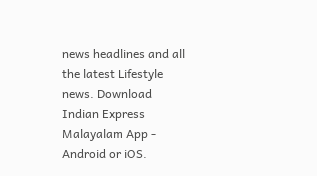news headlines and all the latest Lifestyle news. Download Indian Express Malayalam App - Android or iOS.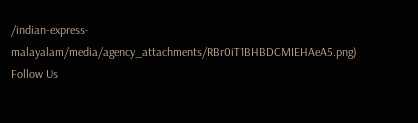/indian-express-malayalam/media/agency_attachments/RBr0iT1BHBDCMIEHAeA5.png)
Follow Us